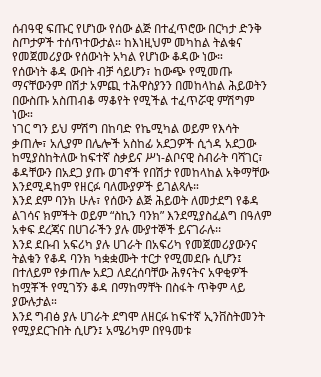ሰብዓዊ ፍጡር የሆነው የሰው ልጅ በተፈጥሮው በርካታ ድንቅ ስጦታዎች ተሰጥተውታል። ከእነዚህም መካከል ትልቁና የመጀመሪያው የሰውነት አካል የሆነው ቆዳው ነው።
የሰውነት ቆዳ ውበት ብቻ ሳይሆን፣ ከውጭ የሚመጡ ማናቸውንም በሽታ አምጪ ተሕዋስያንን በመከላከል ሕይወትን በውስጡ አስጠብቆ ማቆየት የሚችል ተፈጥሯዊ ምሽግም ነው።
ነገር ግን ይህ ምሽግ በከባድ የኬሚካል ወይም የእሳት ቃጠሎ፣ አሊያም በሌሎች አስከፊ አደጋዎች ሲጎዳ አደጋው ከሚያስከትለው ከፍተኛ ስቃይና ሥነ-ልቦናዊ ስብራት ባሻገር፣ ቆዳቸውን በአደጋ ያጡ ወገኖች የበሽታ የመከላከል አቅማቸው እንደሚዳከም የዘርፉ ባለሙያዎች ይገልጻሉ።
እንደ ደም ባንክ ሁሉ፣ የሰውን ልጅ ሕይወት ለመታደግ የቆዳ ልገሳና ክምችት ወይም “ስኪን ባንክ” እንደሚያስፈልግ በዓለም አቀፍ ደረጃና በሀገራችን ያሉ ሙያተኞች ይናገራሉ፡፡
እንደ ደቡብ አፍሪካ ያሉ ሀገራት በአፍሪካ የመጀመሪያውንና ትልቁን የቆዳ ባንክ ካቋቋሙት ተርታ የሚመደቡ ሲሆን፤ በተለይም የቃጠሎ አደጋ ለደረሰባቸው ሕፃናትና አዋቂዎች ከሟቾች የሚገኝን ቆዳ በማከማቸት በስፋት ጥቅም ላይ ያውሉታል።
እንደ ግብፅ ያሉ ሀገራት ደግሞ ለዘርፉ ከፍተኛ ኢንቨስትመንት የሚያደርጉበት ሲሆን፤ አሜሪካም በየዓመቱ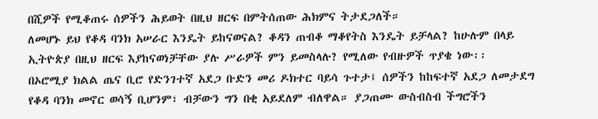በሺዎች የሚቆጠሩ ሰዎችን ሕይወት በዚህ ዘርፍ በምትሰጠው ሕክምና ትታደጋለች።
ለመሆኑ ይህ የቆዳ ባንክ አሠራር እንዴት ይከናወናል? ቆዳን ጠብቆ ማቆየትስ እንዴት ይቻላል? ከሁሉም በላይ ኢትዮጵያ በዚህ ዘርፍ እያከናወነቻቸው ያሉ ሥራዎች ምን ይመስላሉ? የሚለው የብዙዎች ጥያቄ ነው፡፡
በኦሮሚያ ክልል ጤና ቢሮ የድንገተኛ አደጋ ቡድን መሪ ዶክተር ባይሳ ጉተታ፤ ሰዎችን ከከፍተኛ አደጋ ለመታደግ የቆዳ ባንክ መኖር ወሳኝ ቢሆንም፣ ብቻውን ግን በቂ አይደለም ብለዋል። ያጋጠሙ ውስብስብ ችግሮችን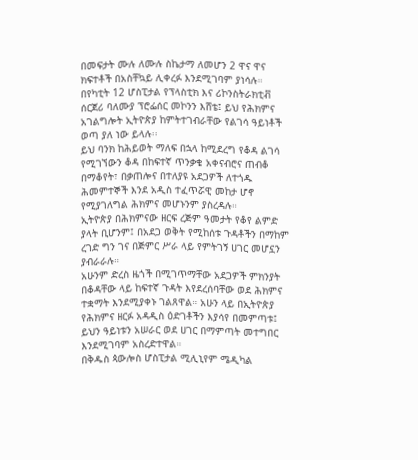በመፍታት ሙሉ ለሙሉ ስኬታማ ለመሆን 2 ዋና ዋና ክፍተቶች በአስቸኳይ ሊቀረፉ እንደሚገባም ያነሳሉ።
በየካቲት 12 ሆስፒታል የፕላስቲክ እና ሪኮንስትራክቲቭ ሰርጀሪ ባለሙያ ፕሮፌሰር መኮንን እሸቴ፤ ይህ የሕክምና አገልግሎት ኢትዮጵያ ከምትተገብራቸው የልገሳ ዓይነቶች ወጣ ያለ ነው ይላሉ፡፡
ይህ ባንክ ከሕይወት ማለፍ በኋላ ከሚደረግ የቆዳ ልገሳ የሚገኘውን ቆዳ በከፍተኛ ጥንቃቄ አቀናብሮና ጠብቆ በማቆየት፣ በቃጠሎና በተለያዩ አደጋዎች ለተጎዱ ሕመምተኞች እንደ አዲስ ተፈጥሯዊ መከታ ሆኖ የሚያገለግል ሕክምና መሆኑንም ያስረዳሉ።
ኢትዮጵያ በሕክምናው ዘርፍ ረጅም ዓመታት የቆየ ልምድ ያላት ቢሆንም፤ በአደጋ ወቅት የሚከሰቱ ጉዳቶችን በማከም ረገድ ግን ገና በጅምር ሥራ ላይ የምትገኝ ሀገር መሆኗን ያብራራሉ።
አሁንም ድረስ ዜጎች በሚገጥማቸው አደጋዎች ምክንያት በቆዳቸው ላይ ከፍተኛ ጉዳት እየደረሰባቸው ወደ ሕክምና ተቋማት እንደሚያቀኑ ገልጸዋል። አሁን ላይ በኢትዮጵያ የሕክምና ዘርፉ አዳዲስ ዕድገቶችን እያሳየ በመምጣቱ፤ ይህን ዓይነቱን አሠራር ወደ ሀገር በማምጣት መተግበር እንደሚገባም አስረድተዋል።
በቅዱስ ጳውሎስ ሆስፒታል ሚሊኒየም ሜዲካል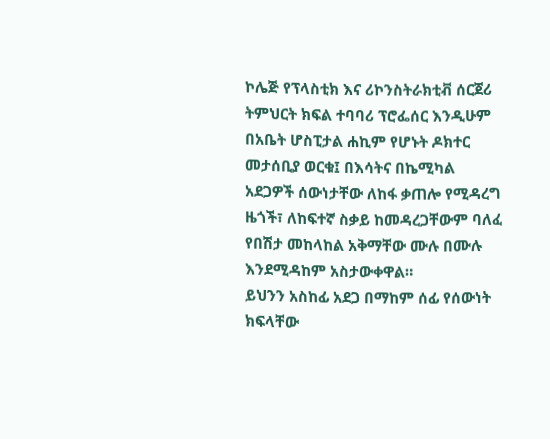ኮሌጅ የፕላስቲክ እና ሪኮንስትራክቲቭ ሰርጀሪ ትምህርት ክፍል ተባባሪ ፕሮፌሰር እንዲሁም በአቤት ሆስፒታል ሐኪም የሆኑት ዶክተር መታሰቢያ ወርቁ፤ በእሳትና በኬሚካል አደጋዎች ሰውነታቸው ለከፋ ቃጠሎ የሚዳረግ ዜጎች፣ ለከፍተኛ ስቃይ ከመዳረጋቸውም ባለፈ የበሽታ መከላከል አቅማቸው ሙሉ በሙሉ እንደሚዳከም አስታውቀዋል።
ይህንን አስከፊ አደጋ በማከም ሰፊ የሰውነት ክፍላቸው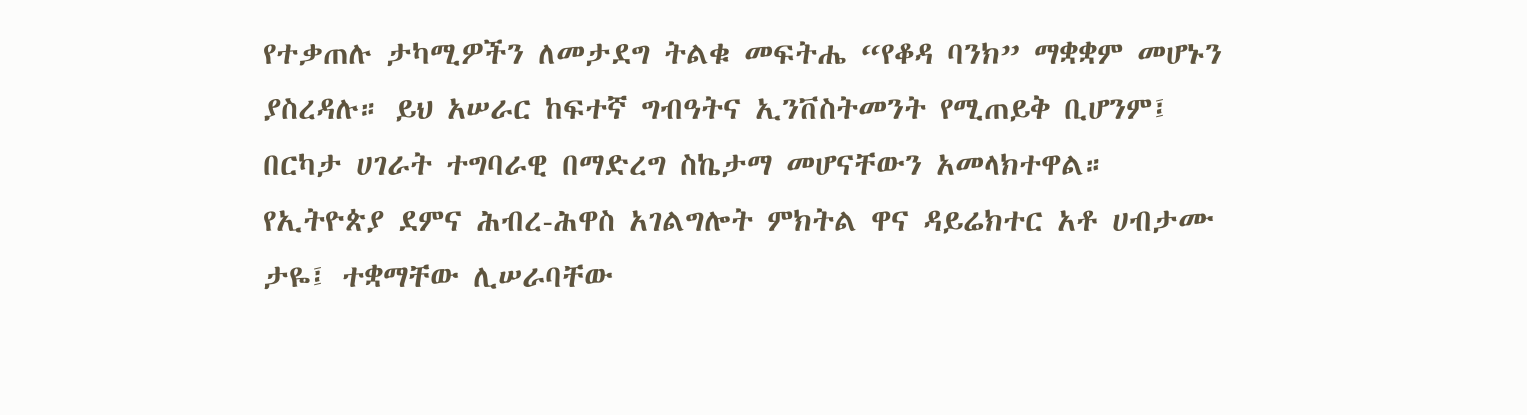የተቃጠሉ ታካሚዎችን ለመታደግ ትልቁ መፍትሔ “የቆዳ ባንክ” ማቋቋም መሆኑን ያስረዳሉ። ይህ አሠራር ከፍተኛ ግብዓትና ኢንቨስትመንት የሚጠይቅ ቢሆንም፤ በርካታ ሀገራት ተግባራዊ በማድረግ ስኬታማ መሆናቸውን አመላክተዋል።
የኢትዮጵያ ደምና ሕብረ-ሕዋስ አገልግሎት ምክትል ዋና ዳይሬክተር አቶ ሀብታሙ ታዬ፤ ተቋማቸው ሊሠራባቸው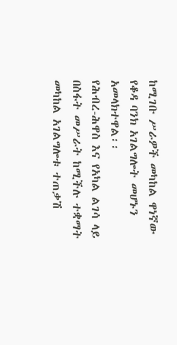ከሚገቡ ሥራዎች መካከል ዋነኛው የቆዳ ባንክ አገልግሎት መሆኑን አመላክተዋል፡፡
የሕብረ-ሕዋስ እና የአካል ልገሳ ላይ በስፋት መሥራት ከሚችሉ ተቋማት መካከል አገልግሎቱ ተጠቃሽ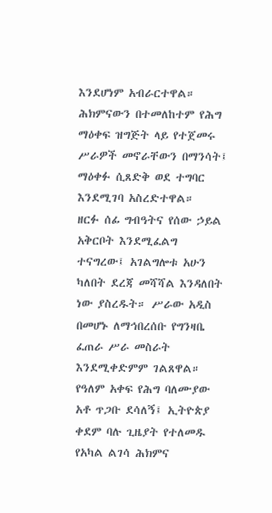እንደሆነም አብራርተዋል። ሕክምናውን በተመለከተም የሕግ ማዕቀፍ ዝግጅት ላይ የተጀመሩ ሥራዎች መኖራቸውን በማንሳት፤ ማዕቀፉ ሲጸድቅ ወደ ተግባር እንደሚገባ አስረድተዋል።
ዘርፉ ሰፊ ግብዓትና የሰው ኃይል አቅርቦት እንደሚፈልግ ተናግረው፤ አገልግሎቱ አሁን ካለበት ደረጃ መሻሻል እንዳለበት ነው ያስረዱት። ሥራው አዲስ በመሆኑ ለማኅበረሰቡ የግንዛቤ ፈጠራ ሥራ መስራት እንደሚቀድምም ገልጸዋል።
የዓለም አቀፍ የሕግ ባለሙያው አቶ ጥጋቡ ደሳለኝ፤ ኢትዮጵያ ቀደም ባሉ ጊዜያት የተለመዱ የአካል ልገሳ ሕክምና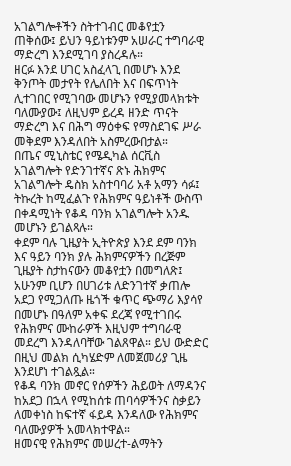አገልግሎቶችን ስትተገብር መቆየቷን ጠቅሰው፤ ይህን ዓይነቱንም አሠራር ተግባራዊ ማድረግ እንደሚገባ ያስረዳሉ።
ዘርፉ እንደ ሀገር አስፈላጊ በመሆኑ እንደ ቅንጦት መታየት የሌለበት እና በፍጥነት ሊተገበር የሚገባው መሆኑን የሚያመላክቱት ባለሙያው፤ ለዚህም ይረዳ ዘንድ ጥናት ማድረግ እና በሕግ ማዕቀፍ የማስደገፍ ሥራ መቅደም እንዳለበት አስምረውበታል።
በጤና ሚኒስቴር የሜዲካል ሰርቪስ አገልግሎት የድንገተኛና ጽኑ ሕክምና አገልግሎት ዴስክ አስተባባሪ አቶ አማን ሳፉ፤ ትኩረት ከሚፈልጉ የሕክምና ዓይነቶች ውስጥ በቀዳሚነት የቆዳ ባንክ አገልግሎት አንዱ መሆኑን ይገልጻሉ።
ቀደም ባሉ ጊዜያት ኢትዮጵያ እንደ ደም ባንክ እና ዓይን ባንክ ያሉ ሕክምናዎችን በረጅም ጊዜያት ስታከናውን መቆየቷን በመግለጽ፤ አሁንም ቢሆን በሀገሪቱ ለድንገተኛ ቃጠሎ አደጋ የሚጋለጡ ዜጎች ቁጥር ጭማሪ እያሳየ በመሆኑ በዓለም አቀፍ ደረጃ የሚተገበሩ የሕክምና ሙከራዎች እዚህም ተግባራዊ መደረግ እንዳለባቸው ገልጸዋል። ይህ ውድድር በዚህ መልክ ሲካሄድም ለመጀመሪያ ጊዜ እንደሆነ ተገልጿል።
የቆዳ ባንክ መኖር የሰዎችን ሕይወት ለማዳንና ከአደጋ በኋላ የሚከሰቱ ጠባሳዎችንና ስቃይን ለመቀነስ ከፍተኛ ፋይዳ እንዳለው የሕክምና ባለሙያዎች አመላክተዋል።
ዘመናዊ የሕክምና መሠረተ-ልማትን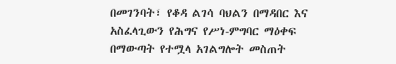በመገንባት፣ የቆዳ ልገሳ ባህልን በማዳበር እና አስፈላጊውን የሕግና የሥነ-ምግባር ማዕቀፍ በማውጣት የተሟላ አገልግሎት መስጠት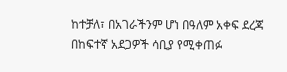ከተቻለ፣ በአገራችንም ሆነ በዓለም አቀፍ ደረጃ በከፍተኛ አደጋዎች ሳቢያ የሚቀጠፉ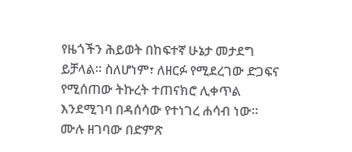የዜጎችን ሕይወት በከፍተኛ ሁኔታ መታደግ ይቻላል። ስለሆነም፣ ለዘርፉ የሚደረገው ድጋፍና የሚሰጠው ትኩረት ተጠናክሮ ሊቀጥል እንደሚገባ በዳሰሳው የተነገረ ሐሳብ ነው።
ሙሉ ዘገባው በድምጽ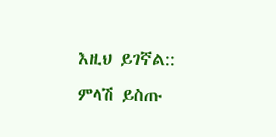እዚህ ይገኛል::
ምላሽ ይስጡ